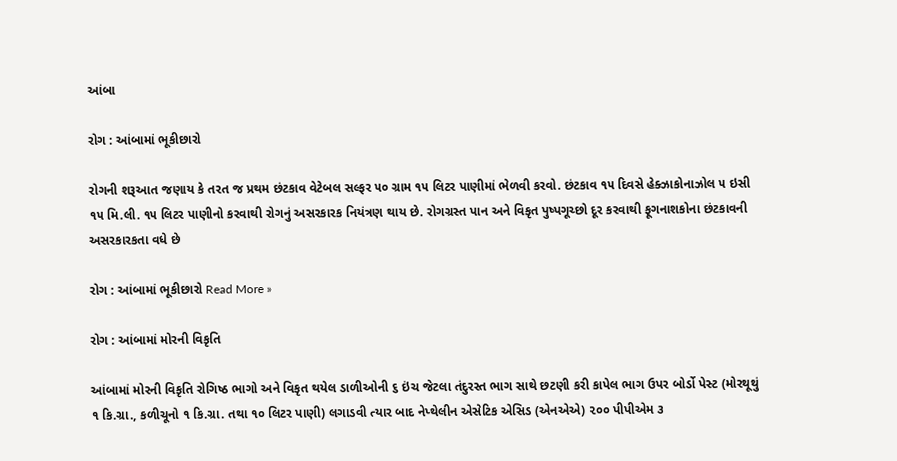આંબા

રોગ : આંબામાં ભૂકીછારો

રોગની શરૂઆત જણાય કે તરત જ પ્રથમ છંટકાવ વેટેબલ સલ્ફર ૫૦ ગ્રામ ૧૫ લિટર પાણીમાં ભેળવી કરવો. છંટકાવ ૧૫ દિવસે હેક્ઝાકોનાઝોલ ૫ ઇસી ૧૫ મિ.લી. ૧૫ લિટર પાણીનો કરવાથી રોગનું અસરકારક નિયંત્રણ થાય છે. રોગગ્રસ્ત પાન અને વિકૃત પુષ્પગૂચ્છો દૂર કરવાથી ફૂગનાશકોના છંટકાવની અસરકારકતા વધે છે

રોગ : આંબામાં ભૂકીછારો Read More »

રોગ : આંબામાં મોરની વિકૃતિ

આંબામાં મોરની વિકૃતિ રોગિષ્ઠ ભાગો અને વિકૃત થયેલ ડાળીઓની ૬ ઇંચ જેટલા તંદુરસ્ત ભાગ સાથે છટણી કરી કાપેલ ભાગ ઉપર બોર્ડો પેસ્ટ (મોરથૂથું ૧ કિ.ગ્રા., કળીચૂનો ૧ કિ.ગ્રા. તથા ૧૦ લિટર પાણી) લગાડવી ત્યાર બાદ નેપ્થેલીન એસેટિક એસિડ (એનએએ) ૨૦૦ પીપીએમ ૩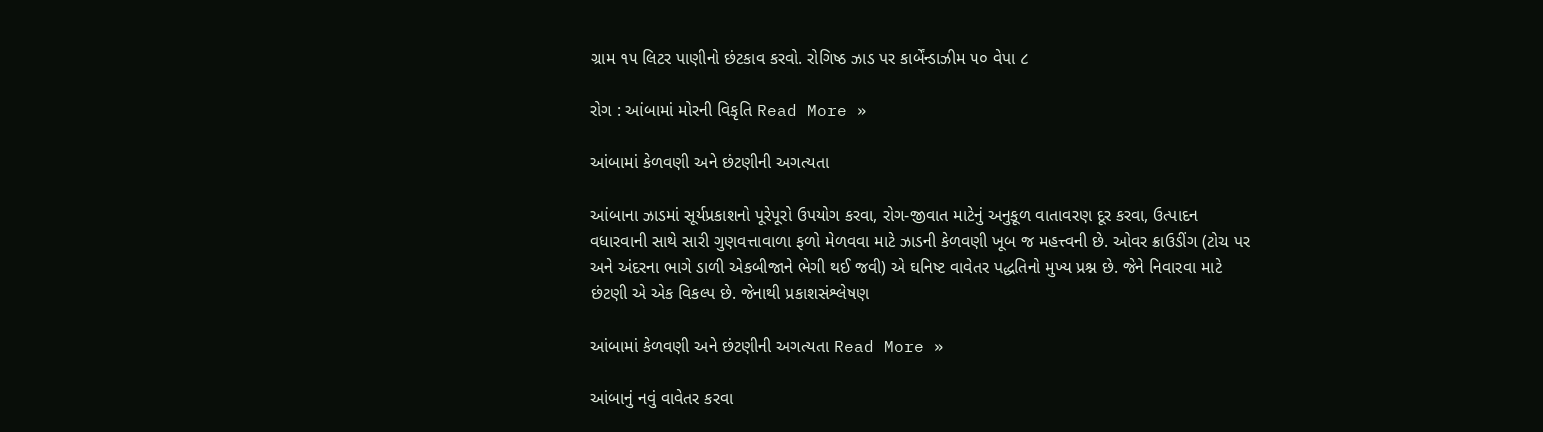ગ્રામ ૧૫ લિટર પાણીનો છંટકાવ કરવો. રોગિષ્ઠ ઝાડ પર કાર્બેંન્ડાઝીમ ૫૦ વેપા ૮

રોગ : આંબામાં મોરની વિકૃતિ Read More »

આંબામાં કેળવણી અને છંટણીની અગત્યતા

આંબાના ઝાડમાં સૂર્યપ્રકાશનો પૂરેપૂરો ઉપયોગ કરવા, રોગ-જીવાત માટેનું અનુકૂળ વાતાવરણ દૂર કરવા, ઉત્પાદન વધારવાની સાથે સારી ગુણવત્તાવાળા ફળો મેળવવા માટે ઝાડની કેળવણી ખૂબ જ મહત્ત્વની છે. ઓવર ક્રાઉડીંગ (ટોચ પર અને અંદરના ભાગે ડાળી એકબીજાને ભેગી થઈ જવી) એ ઘનિષ્ટ વાવેતર પદ્ધતિનો મુખ્ય પ્રશ્ન છે. જેને નિવારવા માટે છંટણી એ એક વિકલ્પ છે. જેનાથી પ્રકાશસંશ્લેષણ

આંબામાં કેળવણી અને છંટણીની અગત્યતા Read More »

આંબાનું નવું વાવેતર કરવા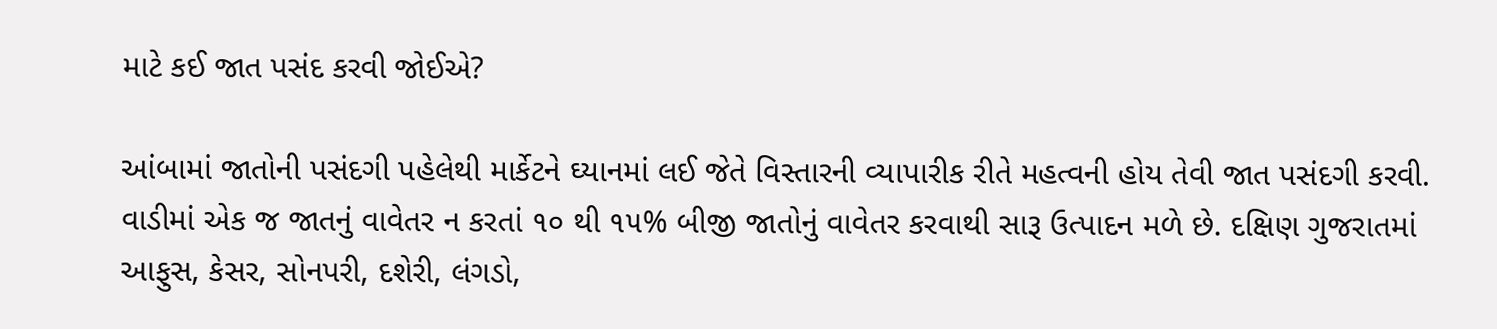માટે કઈ જાત પસંદ કરવી જોઈએ?

આંબામાં જાતોની પસંદગી પહેલેથી માર્કેટને ઘ્યાનમાં લઈ જેતે વિસ્તારની વ્યાપારીક રીતે મહત્વની હોય તેવી જાત પસંદગી કરવી. વાડીમાં એક જ જાતનું વાવેતર ન કરતાં ૧૦ થી ૧૫% બીજી જાતોનું વાવેતર કરવાથી સારૂ ઉત્પાદન મળે છે. દક્ષિણ ગુજરાતમાં આફુસ, કેસર, સોનપરી, દશેરી, લંગડો,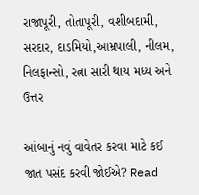રાજાપૂરી, તોતાપૂરી, વશીબદામી, સરદાર, દાડમિયો,આમ્રપાલી, નીલમ, નિલફાન્સો, રત્ના સારી થાય મધ્ય અને ઉત્તર

આંબાનું નવું વાવેતર કરવા માટે કઈ જાત પસંદ કરવી જોઈએ? Read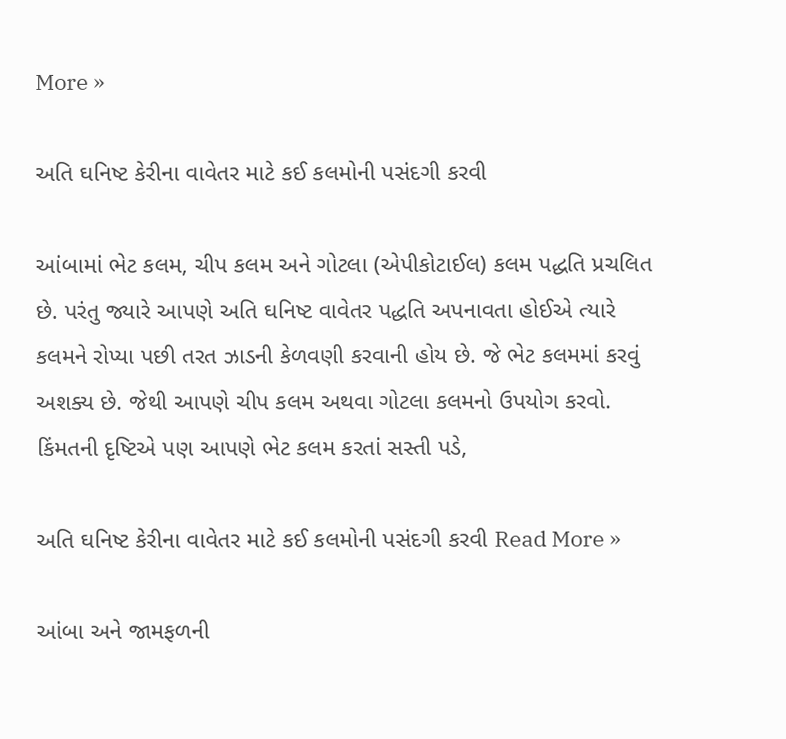More »

અતિ ઘનિષ્ટ કેરીના વાવેતર માટે કઈ કલમોની પસંદગી કરવી

આંબામાં ભેટ કલમ, ચીપ કલમ અને ગોટલા (એપીકોટાઈલ) કલમ પદ્ધતિ પ્રચલિત છે. પરંતુ જ્યારે આપણે અતિ ઘનિષ્ટ વાવેતર પદ્ધતિ અપનાવતા હોઈએ ત્યારે કલમને રોપ્યા પછી તરત ઝાડની કેળવણી કરવાની હોય છે. જે ભેટ કલમમાં કરવું અશક્ય છે. જેથી આપણે ચીપ કલમ અથવા ગોટલા કલમનો ઉપયોગ કરવો. કિંમતની દૃષ્ટિએ પણ આપણે ભેટ કલમ કરતાં સસ્તી પડે,

અતિ ઘનિષ્ટ કેરીના વાવેતર માટે કઈ કલમોની પસંદગી કરવી Read More »

આંબા અને જામફળની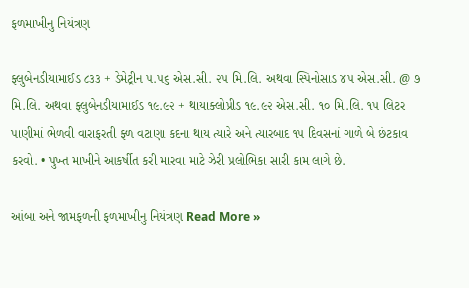ફળમાખીનુ નિયંત્રણ

ફ્લુબેનડીયામાઈડ ૮૩૩ + ડેમેટ્રીન ૫.૫૬ એસ.સી. ૨૫ મિ.લિ. અથવા સ્પિનોસાડ ૪૫ એસ.સી. @ ૭ મિ.લિ. અથવા ફ્લુબેનડીયામાઈડ ૧૯.૯૨ + થાયાક્લોપ્રીડ ૧૯.૯૨ એસ.સી. ૧૦ મિ.લિ. ૧૫ લિટર પાણીમાં ભેળવી વારાફરતી ફ્ળ વટાણા કદના થાય ત્યારે અને ત્યારબાદ ૧૫ દિવસનાં ગાળે બે છંટકાવ કરવો. • પુખ્ત માખીને આકર્ષીત કરી મારવા માટે ઝેરી પ્રલોભિકા સારી કામ લાગે છે.

આંબા અને જામફળની ફળમાખીનુ નિયંત્રણ Read More »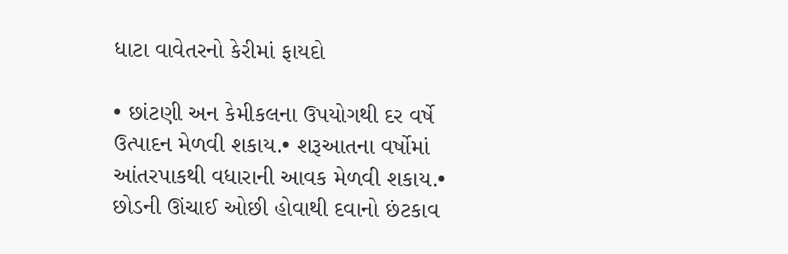ધાટા વાવેતરનો કેરીમાં ફાયદો

• છાંટણી અન કેમીકલના ઉપયોગથી દર વર્ષે ઉત્પાદન મેળવી શકાય.• શરૂઆતના વર્ષોમાં આંતરપાકથી વધારાની આવક મેળવી શકાય.• છોડની ઊંચાઈ ઓછી હોવાથી દવાનો છંટકાવ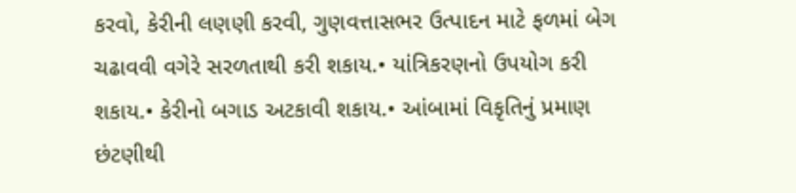કરવો, કેરીની લણણી કરવી, ગુણવત્તાસભર ઉત્પાદન માટે ફળમાં બેગ ચઢાવવી વગેરે સરળતાથી કરી શકાય.• યાંત્રિકરણનો ઉપયોગ કરી શકાય.• કેરીનો બગાડ અટકાવી શકાય.• આંબામાં વિકૃતિનું પ્રમાણ છંટણીથી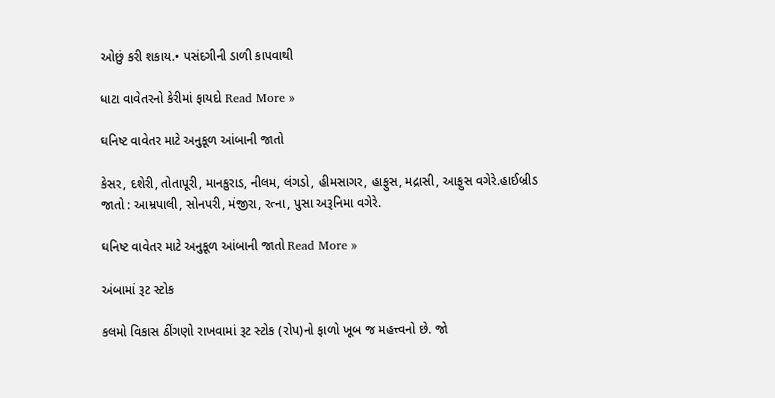ઓછું કરી શકાય.• પસંદગીની ડાળી કાપવાથી

ધાટા વાવેતરનો કેરીમાં ફાયદો Read More »

ઘનિષ્ટ વાવેતર માટે અનુકૂળ આંબાની જાતો

કેસર, દશેરી, તોતાપૂરી, માનકુરાડ, નીલમ, લંગડો, હીમસાગર, હાફુસ, મદ્રાસી, આફુસ વગેરે.હાઈબ્રીડ જાતો : આમ્રપાલી, સોનપરી, મંજીરા, રત્ના, પુસા અરૂનિમા વગેરે.

ઘનિષ્ટ વાવેતર માટે અનુકૂળ આંબાની જાતો Read More »

અંબામાં રૂટ સ્ટોક

કલમો વિકાસ ઠીંગણો રાખવામાં રૂટ સ્ટોક (રોપ)નો ફાળો ખૂબ જ મહત્ત્વનો છે. જો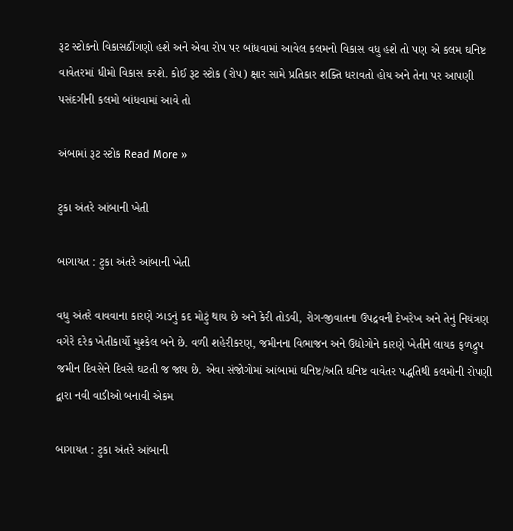રૂટ સ્ટોકનો વિકાસઠીંગણો હશે અને એવા રોપ પર બાંધવામાં આવેલ કલમનો વિકાસ વધુ હશે તો પણ એ કલમ ઘનિષ્ટ વાવેતરમાં ધીમો વિકાસ કરશે. કોઈ રૂટ સ્ટોક (રોપ) ક્ષાર સામે પ્રતિકાર શક્તિ ધરાવતો હોય અને તેના પર આપણી પસંદગીની કલમો બાંધવામાં આવે તો

અંબામાં રૂટ સ્ટોક Read More »

ટુકા અંતરે આંબાની ખેતી

બાગાયત : ટુકા અંતરે આંબાની ખેતી

વધુ અંતરે વાવવાના કારણે ઝાડનું કદ મોટું થાય છે અને કેરી તોડવી, રોગ-જીવાતના ઉપદ્રવની દેખરેખ અને તેનું નિયંત્રણ વગેરે દરેક ખેતીકાર્યો મુશ્કેલ બને છે. વળી શહેરીકરણ, જમીનના વિભાજન અને ઉદ્યોગોને કારણે ખેતીને લાયક ફળદ્રુપ જમીન દિવસેને દિવસે ઘટતી જ જાય છે. એવા સંજોગોમાં આંબામાં ઘનિષ્ટ/અતિ ઘનિષ્ટ વાવેતર પદ્ધતિથી કલમોની રોપણી દ્વારા નવી વાડીઓ બનાવી એકમ

બાગાયત : ટુકા અંતરે આંબાની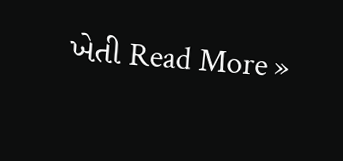ખેતી Read More »